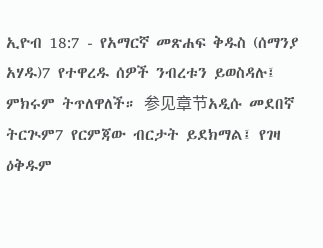ኢዮብ 18:7 - የአማርኛ መጽሐፍ ቅዱስ (ሰማንያ አሃዱ)7 የተዋረዱ ሰዎች ንብረቱን ይወስዳሉ፤ ምክሩም ትጥለዋለች። 参见章节አዲሱ መደበኛ ትርጒም7 የርምጃው ብርታት ይደክማል፤ የገዛ ዕቅዱም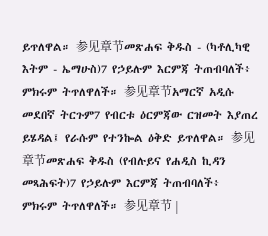ይጥለዋል። 参见章节መጽሐፍ ቅዱስ - (ካቶሊካዊ እትም - ኤማሁስ)7 የኃይሉም እርምጃ ትጠብባለች፥ ምክሩም ትጥለዋለች። 参见章节አማርኛ አዲሱ መደበኛ ትርጉም7 የብርቱ ዕርምጃው ርዝመት እያጠረ ይሄዳል፤ የራሱም የተንኰል ዕቅድ ይጥለዋል። 参见章节መጽሐፍ ቅዱስ (የብሉይና የሐዲስ ኪዳን መጻሕፍት)7 የኃይሉም እርምጃ ትጠብባለች፥ ምክሩም ትጥለዋለች። 参见章节 |